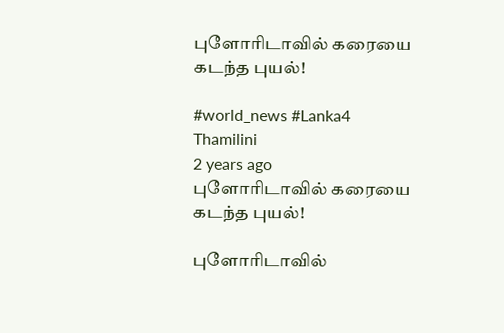புளோரிடாவில் கரையை கடந்த புயல்!

#world_news #Lanka4
Thamilini
2 years ago
புளோரிடாவில் கரையை கடந்த புயல்!

புளோரிடாவில்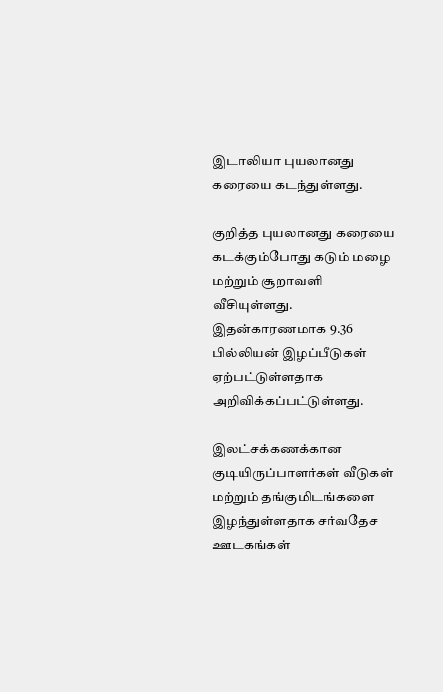இடாலியா புயலானது கரையை கடந்துள்ளது.

குறித்த புயலானது கரையை கடக்கும்போது கடும் மழை மற்றும் சூறாவளி வீசியுள்ளது. இதன்காரணமாக 9.36 பில்லியன் இழப்பீடுகள் ஏற்பட்டுள்ளதாக அறிவிக்கப்பட்டுள்ளது.

இலட்சக்கணக்கான குடியிருப்பாளர்கள் வீடுகள் மற்றும் தங்குமிடங்களை இழந்துள்ளதாக சர்வதேச ஊடகங்கள்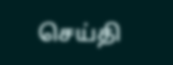செய்தி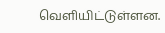வெளியிட்டுள்ளன.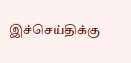இச்செய்திக்கு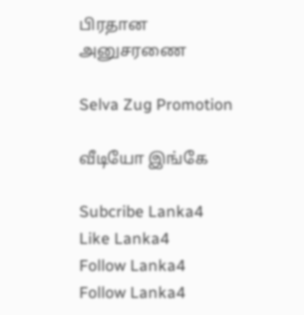பிரதான அனுசரணை

Selva Zug Promotion

வீடியோ இங்கே

Subcribe Lanka4
Like Lanka4
Follow Lanka4
Follow Lanka4